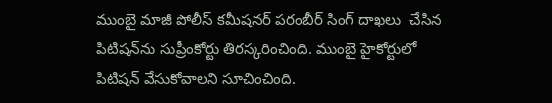ముంబై మాజీ పోలీస్ కమీషనర్ పరంబీర్ సింగ్ దాఖలు  చేసిన పిటిషన్‌ను సుప్రీంకోర్టు తిరస్కరించింది. ముంబై హైకోర్టులో పిటిషన్ వేసుకోవాలని సూచించింది.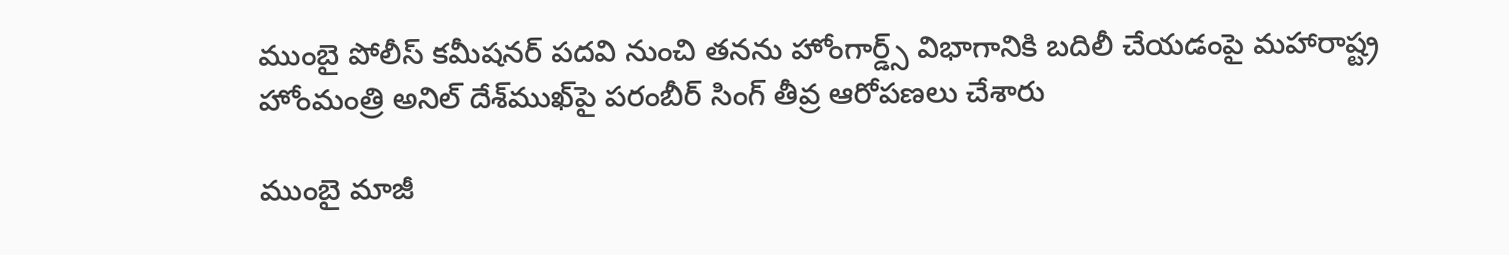ముంబై పోలీస్ కమీషనర్ పదవి నుంచి తనను హోంగార్డ్స్ విభాగానికి బదిలీ చేయడంపై మహారాష్ట్ర హోంమంత్రి అనిల్ దేశ్‌ముఖ్‌పై పరంబీర్ సింగ్ తీవ్ర ఆరోపణలు చేశారు

ముంబై మాజీ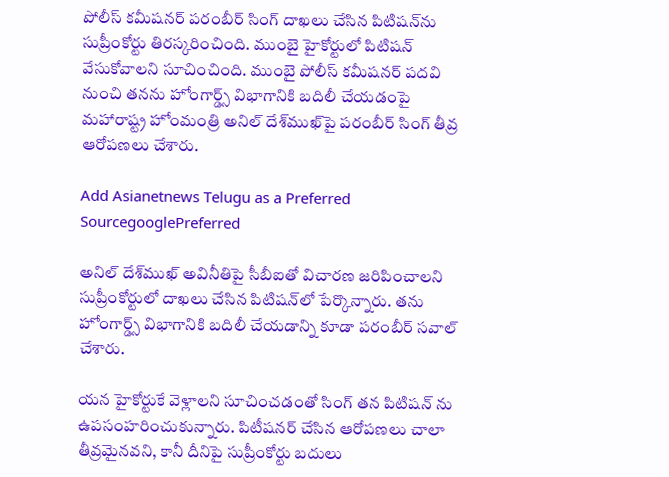పోలీస్ కమీషనర్ పరంబీర్ సింగ్ దాఖలు చేసిన పిటిషన్‌ను సుప్రీంకోర్టు తిరస్కరించింది. ముంబై హైకోర్టులో పిటిషన్ వేసుకోవాలని సూచించింది. ముంబై పోలీస్ కమీషనర్ పదవి నుంచి తనను హోంగార్డ్స్ విభాగానికి బదిలీ చేయడంపై మహారాష్ట్ర హోంమంత్రి అనిల్ దేశ్‌ముఖ్‌పై పరంబీర్ సింగ్ తీవ్ర ఆరోపణలు చేశారు.

Add Asianetnews Telugu as a Preferred SourcegooglePreferred

అనిల్ దేశ్‌ముఖ్ అవినీతిపై సీబీఐతో విచారణ జరిపించాలని సుప్రీంకోర్టులో దాఖలు చేసిన పిటిషన్‌లో పేర్కొన్నారు. తను హోంగార్డ్స్ విభాగానికి బదిలీ చేయడాన్ని కూడా పరంబీర్ సవాల్ చేశారు.

యన హైకోర్టుకే వెళ్లాలని సూచించడంతో సింగ్ తన పిటిషన్ ను ఉపసంహరించుకున్నారు. పిటీషనర్ చేసిన ఆరోపణలు చాలా తీవ్రమైనవని, కానీ దీనిపై సుప్రీంకోర్టు బదులు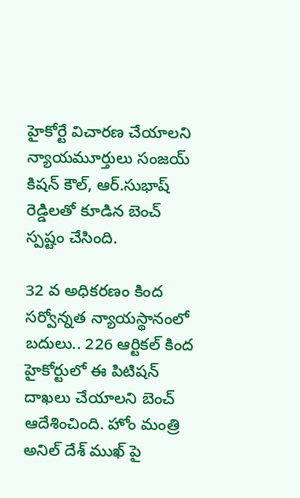హైకోర్టే విచారణ చేయాలని న్యాయమూర్తులు సంజయ్ కిషన్ కౌల్, ఆర్.సుభాష్ రెడ్డిలతో కూడిన బెంచ్ స్పష్టం చేసింది.

32 వ అధికరణం కింద సర్వోన్నత న్యాయస్థానంలో బదులు.. 226 ఆర్టికల్ కింద హైకోర్టులో ఈ పిటిషన్ దాఖలు చేయాలని బెంచ్ ఆదేశించింది. హోం మంత్రి అనిల్ దేశ్ ముఖ్ పై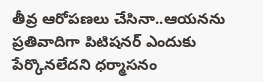తీవ్ర ఆరోపణలు చేసినా..ఆయనను ప్రతివాదిగా పిటిషనర్ ఎందుకు పేర్కొనలేదని ధర్మాసనం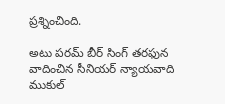ప్రశ్నించింది.

అటు పరమ్ బీర్ సింగ్ తరఫున వాదించిన సీనియర్ న్యాయవాది ముకుల్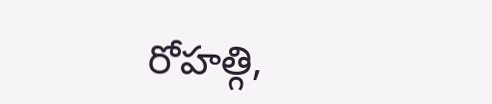రోహత్గి,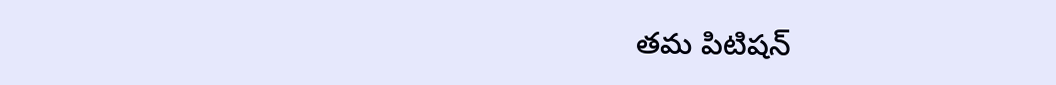తమ పిటిషన్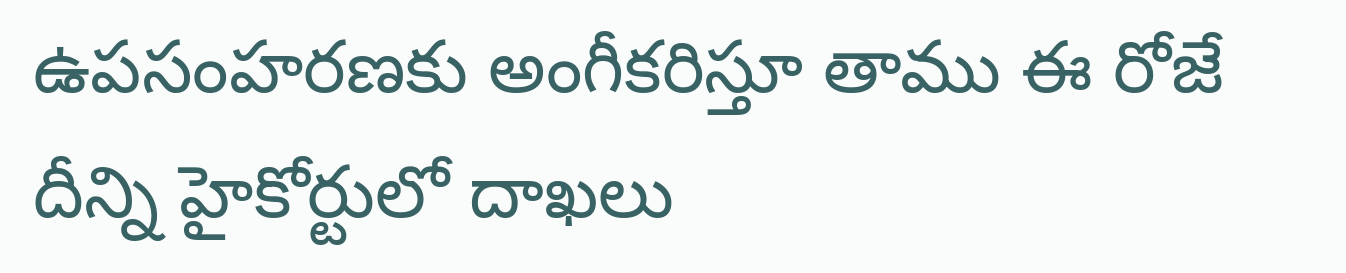ఉపసంహరణకు అంగీకరిస్తూ తాము ఈ రోజే దీన్ని హైకోర్టులో దాఖలు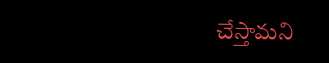చేస్తామని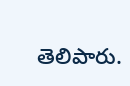తెలిపారు.